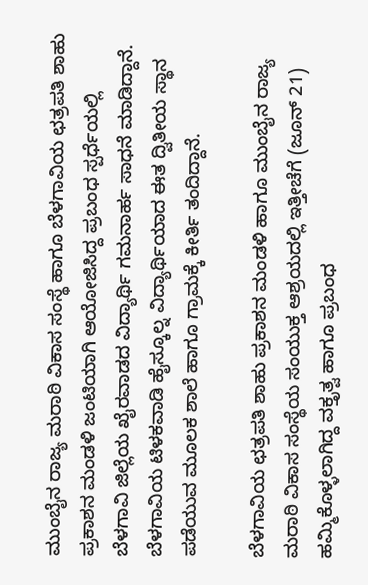ಮುಂಬೈನ ರಾಜ್ಯ ಮರಾಠಿ ವಿಕಾಸ ಸಂಸ್ಥೆ ಹಾಗೂ ಬೆಳಗಾವಿಯ ಛತ್ರಪತಿ ಶಾಹು ಪ್ರಕಾಶನ ಮಂಡಳಿ ಜಂಟಿಯಾಗಿ ಆಯೋಜಿಸಿದ್ದ ಪ್ರಬಂಧ ಸ್ಪರ್ಧೆಯಲ್ಲಿ ಬೆಳಗಾವಿ ಜಿಲ್ಲೆಯ ಖೈರವಾಡದ ವಿದ್ಯಾರ್ಥಿ ಗಮನಾರ್ಹ ಸಾಧನೆ ಮಾಡಿದ್ದಾನೆ. ಬೆಳಗಾವಿಯ ಟಿಳಕವಾಡಿ ಹೈಸ್ಕೂಲ್ನ ವಿದ್ಯಾರ್ಥಿಯಾದ ಈತ ದ್ವಿತೀಯ ಸ್ಥಾನ ಪಡೆಯುವ ಮೂಲಕ ಶಾಲೆ ಹಾಗೂ ಗ್ರಾಮಕ್ಕೆ ಕೀರ್ತಿ ತಂದಿದ್ದಾನೆ.

ಬೆಳಗಾವಿಯ ಛತ್ರಪತಿ ಶಾಹು ಪ್ರಕಾಶನ ಮಂಡಳಿ ಹಾಗೂ ಮುಂಬೈನ ರಾಜ್ಯ ಮರಾಠಿ ವಿಕಾಸ ಸಂಸ್ಥೆಯ ಸಂಯುಕ್ತ ಆಶ್ರಯದಲ್ಲಿ ಇತ್ತೀಚೆಗೆ (ಜೂನ್ 21) ಹಮ್ಮಿಕೊಳ್ಳಲಾಗಿದ್ದ ವಕ್ತೃತ್ವ ಹಾಗೂ ಪ್ರಬಂಧ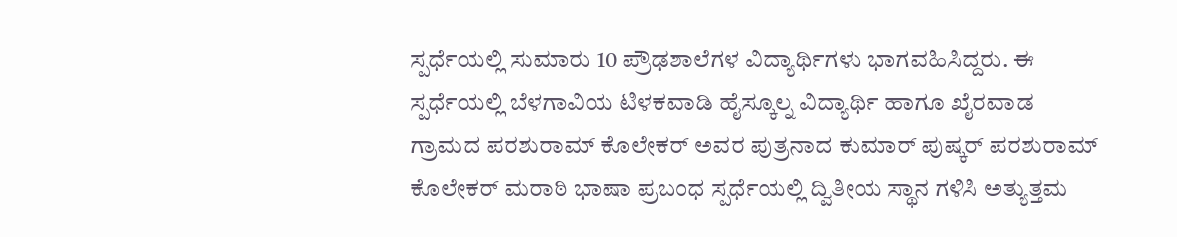ಸ್ಪರ್ಧೆಯಲ್ಲಿ ಸುಮಾರು 10 ಪ್ರೌಢಶಾಲೆಗಳ ವಿದ್ಯಾರ್ಥಿಗಳು ಭಾಗವಹಿಸಿದ್ದರು. ಈ ಸ್ಪರ್ಧೆಯಲ್ಲಿ ಬೆಳಗಾವಿಯ ಟಿಳಕವಾಡಿ ಹೈಸ್ಕೂಲ್ನ ವಿದ್ಯಾರ್ಥಿ ಹಾಗೂ ಖೈರವಾಡ ಗ್ರಾಮದ ಪರಶುರಾಮ್ ಕೊಲೇಕರ್ ಅವರ ಪುತ್ರನಾದ ಕುಮಾರ್ ಪುಷ್ಕರ್ ಪರಶುರಾಮ್ ಕೊಲೇಕರ್ ಮರಾಠಿ ಭಾಷಾ ಪ್ರಬಂಧ ಸ್ಪರ್ಧೆಯಲ್ಲಿ ದ್ವಿತೀಯ ಸ್ಥಾನ ಗಳಿಸಿ ಅತ್ಯುತ್ತಮ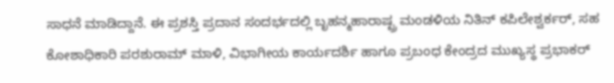ಸಾಧನೆ ಮಾಡಿದ್ದಾನೆ. ಈ ಪ್ರಶಸ್ತಿ ಪ್ರದಾನ ಸಂದರ್ಭದಲ್ಲಿ ಬೃಹನ್ಮಹಾರಾಷ್ಟ್ರ ಮಂಡಳಿಯ ನಿತಿನ್ ಕಪಿಲೇಶ್ವರ್ಕರ್, ಸಹ ಕೋಶಾಧಿಕಾರಿ ಪರಶುರಾಮ್ ಮಾಳಿ, ವಿಭಾಗೀಯ ಕಾರ್ಯದರ್ಶಿ ಹಾಗೂ ಪ್ರಬಂಧ ಕೇಂದ್ರದ ಮುಖ್ಯಸ್ಥ ಪ್ರಭಾಕರ್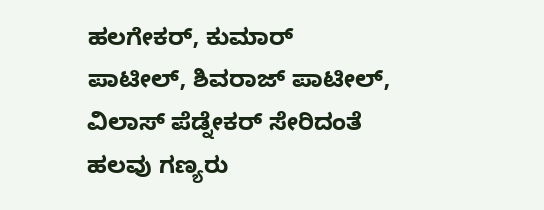ಹಲಗೇಕರ್, ಕುಮಾರ್ ಪಾಟೀಲ್, ಶಿವರಾಜ್ ಪಾಟೀಲ್, ವಿಲಾಸ್ ಪೆಡ್ನೇಕರ್ ಸೇರಿದಂತೆ ಹಲವು ಗಣ್ಯರು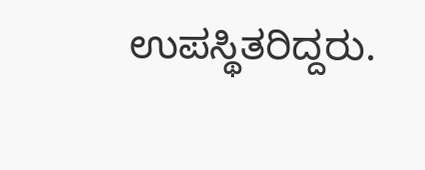ಉಪಸ್ಥಿತರಿದ್ದರು.